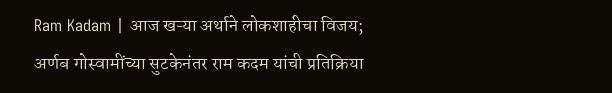Ram Kadam | आज खऱ्या अर्थाने लोकशाहीचा विजय; अर्णब गोस्वामींच्या सुटकेनंतर राम कदम यांची प्रतिक्रिया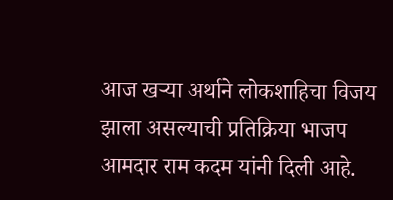आज खऱ्या अर्थाने लोकशाहिचा विजय झाला असल्याची प्रतिक्रिया भाजप आमदार राम कदम यांनी दिली आहे.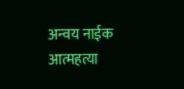अन्वय नाईक आत्महत्या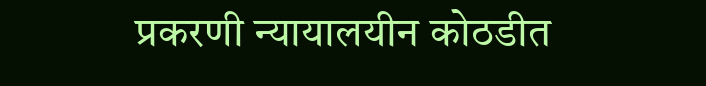प्रकरणी न्यायालयीन कोठडीत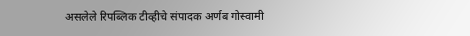असलेले रिपब्लिक टीव्हीचे संपादक अर्णब गोस्वामी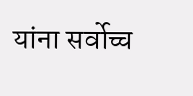यांना सर्वोच्च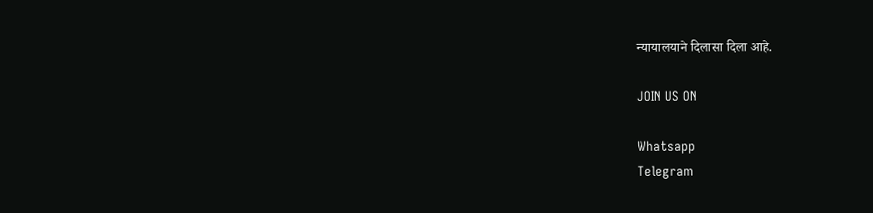न्यायालयाने दिलासा दिला आहे.

JOIN US ON

Whatsapp
Telegram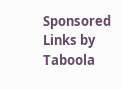Sponsored Links by Taboola